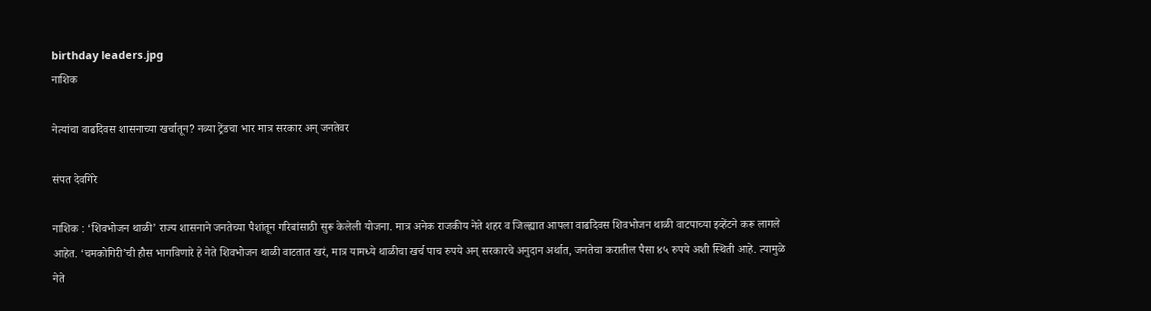birthday leaders.jpg
नाशिक

नेत्यांचा वाढदिवस शासनाच्या खर्चातून? नव्या ट्रेंडचा भार मात्र सरकार अन् जनतेवर

संपत देवगिरे

नाशिक : ‘शिवभोजन थाळी’ राज्य शासनाने जनतेच्या पैशांतून गरिबांसाठी सुरू केलेली योजना. मात्र अनेक राजकीय नेते शहर व जिल्ह्यात आपला वाढदिवस शिवभोजन थाळी वाटपाच्या इव्हेंटने करू लागले आहेत. ‘चमकोगिरी’ची हौस भागविणारे हे नेते शिवभोजन थाळी वाटतात खरं, मात्र यामध्ये थाळीचा खर्च पाच रुपये अन्‌ सरकारचे अनुदान अर्थात, जनतेचा करातील पैसा ४५ रुपये अशी स्थिती आहे. त्यामुळे नेते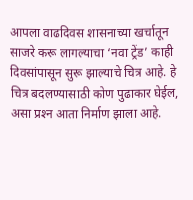आपला वाढदिवस शासनाच्या खर्चातून साजरे करू लागल्याचा ‘नवा ट्रेंड’ काही दिवसांपासून सुरू झाल्याचे चित्र आहे. हे चित्र बदलण्यासाठी कोण पुढाकार घेईल, असा प्रश्‍न आता निर्माण झाला आहे.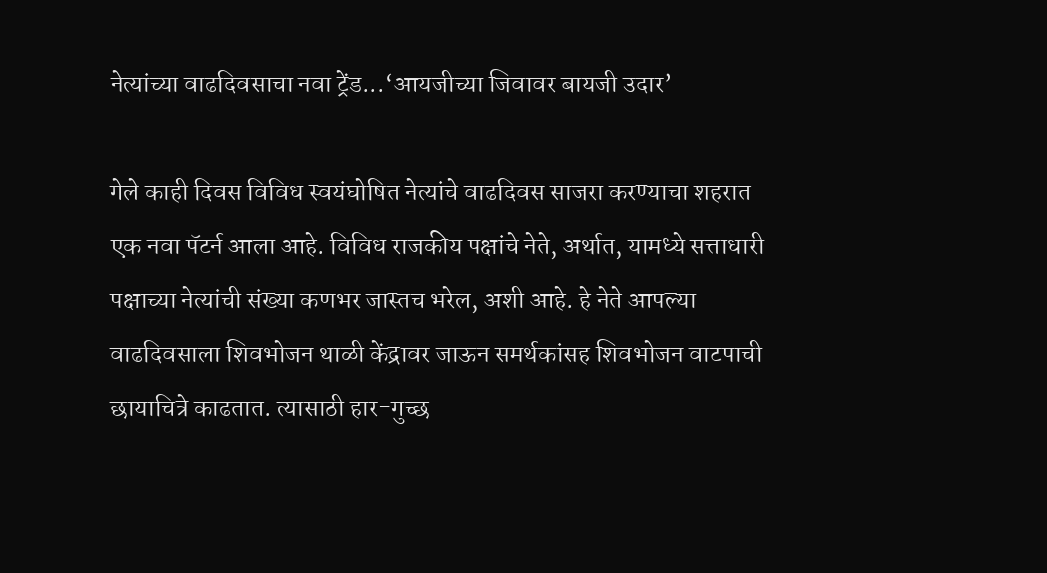नेत्यांच्या वाढदिवसाचा नवा ट्रेंड...‘आयजीच्या जिवावर बायजी उदार’

गेले काही दिवस विविध स्वयंघोषित नेत्यांचे वाढदिवस साजरा करण्याचा शहरात एक नवा पॅटर्न आला आहे. विविध राजकीय पक्षांचे नेते, अर्थात, यामध्ये सत्ताधारी पक्षाच्या नेत्यांची संख्या कणभर जास्तच भरेल, अशी आहे. हे नेते आपल्या वाढदिवसाला शिवभोजन थाळी केंद्रावर जाऊन समर्थकांसह शिवभोजन वाटपाची छायाचित्रे काढतात. त्यासाठी हार-गुच्छ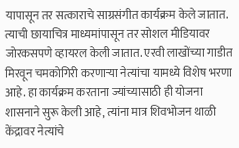यापासून तर सत्काराचे साग्रसंगीत कार्यक्रम केले जातात. त्याची छायाचित्र माध्यमांपासून तर सोशल मीडियावर जोरकसपणे व्हायरल केली जातात. एरवी लाखोंच्या गाडीत मिरवून चमकोगिरी करणाऱ्या नेत्यांचा यामध्ये विशेष भरणा आहे. हा कार्यक्रम करताना ज्यांच्यासाठी ही योजना शासनाने सुरू केली आहे, त्यांना मात्र शिवभोजन थाळी केंद्रावर नेत्यांचे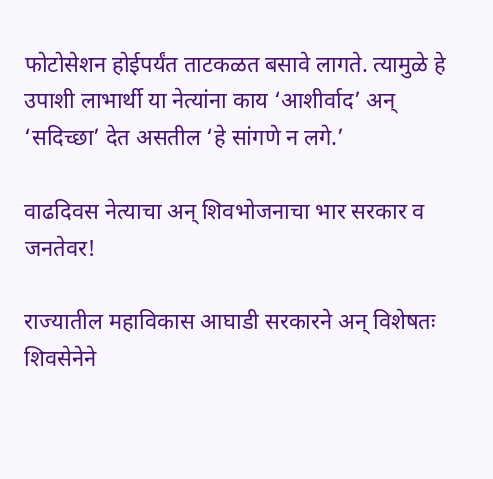फोटोसेशन होईपर्यंत ताटकळत बसावे लागते. त्यामुळे हे उपाशी लाभार्थी या नेत्यांना काय ‘आशीर्वाद’ अन्‌ ‘सदिच्छा’ देत असतील ‘हे सांगणे न लगे.’

वाढदिवस नेत्याचा अन्‌ शिवभोजनाचा भार सरकार व जनतेवर!

राज्यातील महाविकास आघाडी सरकारने अन्‌ विशेषतः शिवसेनेने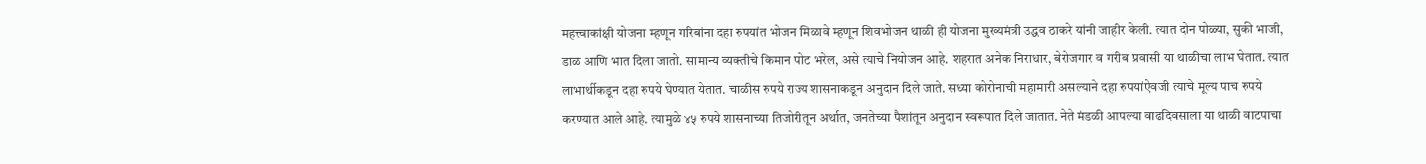महत्त्वाकांक्षी योजना म्हणून गरिबांना दहा रुपयांत भोजन मिळावे म्हणून शिवभोजन थाळी ही योजना मुख्यमंत्री उद्धव ठाकरे यांनी जाहीर केली. त्यात दोन पोळ्या, सुकी भाजी, डाळ आणि भात दिला जातो. सामान्य व्यक्तीचे किमान पोट भरेल, असे त्याचे नियोजन आहे. शहरात अनेक निराधार, बेरोजगार व गरीब प्रवासी या थाळीचा लाभ घेतात. त्यात लाभार्थीकडून दहा रुपये घेण्यात येतात. चाळीस रुपये राज्य शासनाकडून अनुदान दिले जाते. सध्या कोरोनाची महामारी असल्याने दहा रुपयांऐवजी त्याचे मूल्य पाच रुपये करण्यात आले आहे. त्यामुळे ४५ रुपये शासनाच्या तिजोरीतून अर्थात, जनतेच्या पैशांतून अनुदान स्वरूपात दिले जातात. नेते मंडळी आपल्या वाढदिवसाला या थाळी वाटपाचा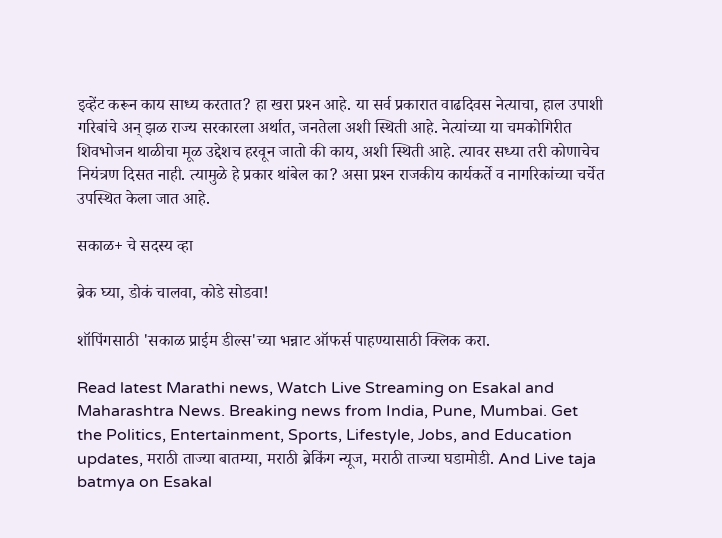इव्हेंट करून काय साध्य करतात? हा खरा प्रश्‍न आहे. या सर्व प्रकारात वाढदिवस नेत्याचा, हाल उपाशी गरिबांचे अन्‌ झळ राज्य सरकारला अर्थात, जनतेला अशी स्थिती आहे. नेत्यांच्या या चमकोगिरीत शिवभोजन थाळीचा मूळ उद्देशच हरवून जातो की काय, अशी स्थिती आहे. त्यावर सध्या तरी कोणाचेच नियंत्रण दिसत नाही. त्यामुळे हे प्रकार थांबेल का? असा प्रश्‍न राजकीय कार्यकर्ते व नागरिकांच्या चर्चेत उपस्थित केला जात आहे.

सकाळ+ चे सदस्य व्हा

ब्रेक घ्या, डोकं चालवा, कोडे सोडवा!

शॉपिंगसाठी 'सकाळ प्राईम डील्स'च्या भन्नाट ऑफर्स पाहण्यासाठी क्लिक करा.

Read latest Marathi news, Watch Live Streaming on Esakal and Maharashtra News. Breaking news from India, Pune, Mumbai. Get the Politics, Entertainment, Sports, Lifestyle, Jobs, and Education updates, मराठी ताज्या बातम्या, मराठी ब्रेकिंग न्यूज, मराठी ताज्या घडामोडी. And Live taja batmya on Esakal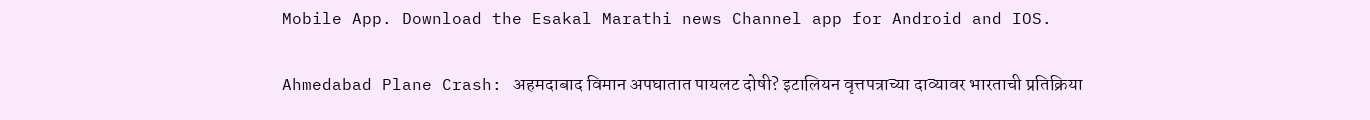Mobile App. Download the Esakal Marathi news Channel app for Android and IOS.

Ahmedabad Plane Crash: अहमदाबाद विमान अपघातात पायलट दोषी? इटालियन वृत्तपत्राच्या दाव्यावर भारताची प्रतिक्रिया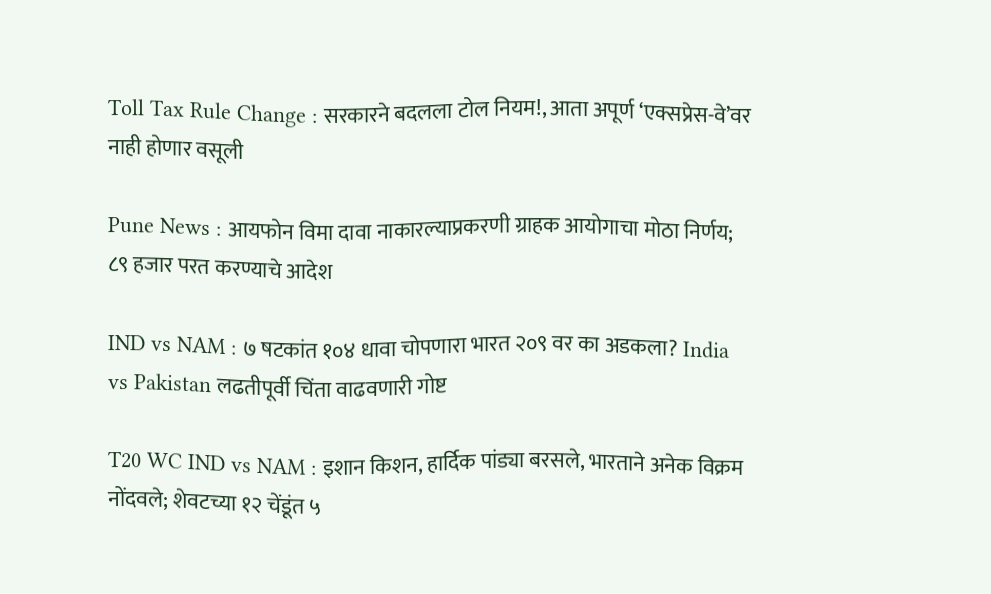Toll Tax Rule Change : सरकारने बदलला टोल नियम!, आता अपूर्ण ‘एक्सप्रेस-वे’वर नाही होणार वसूली

Pune News : आयफोन विमा दावा नाकारल्याप्रकरणी ग्राहक आयोगाचा मोठा निर्णय; ८९ हजार परत करण्याचे आदेश

IND vs NAM : ७ षटकांत १०४ धावा चोपणारा भारत २०९ वर का अडकला? India vs Pakistan लढतीपूर्वी चिंता वाढवणारी गोष्ट

T20 WC IND vs NAM : इशान किशन, हार्दिक पांड्या बरसले, भारताने अनेक विक्रम नोंदवले; शेवटच्या १२ चेंडूंत ५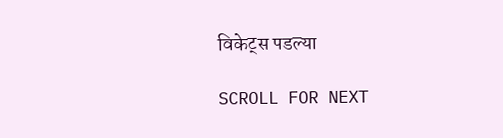विकेट्स पडल्या

SCROLL FOR NEXT